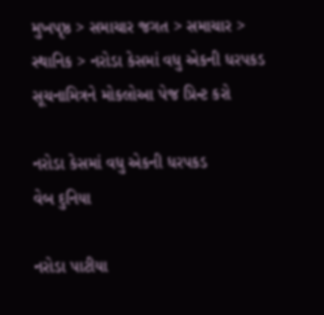મુખપૃષ્ઠ > સમાચાર જગત > સમાચાર > સ્થાનિક > નરોડા કેસમાં વધુ એકની ધરપકડ
સૂચનામિત્રને મોકલોઆ પેજ પ્રિન્ટ કરો

નરોડા કેસમાં વધુ એકની ધરપકડ
વેબ દુનિયા

નરોડા પાટીયા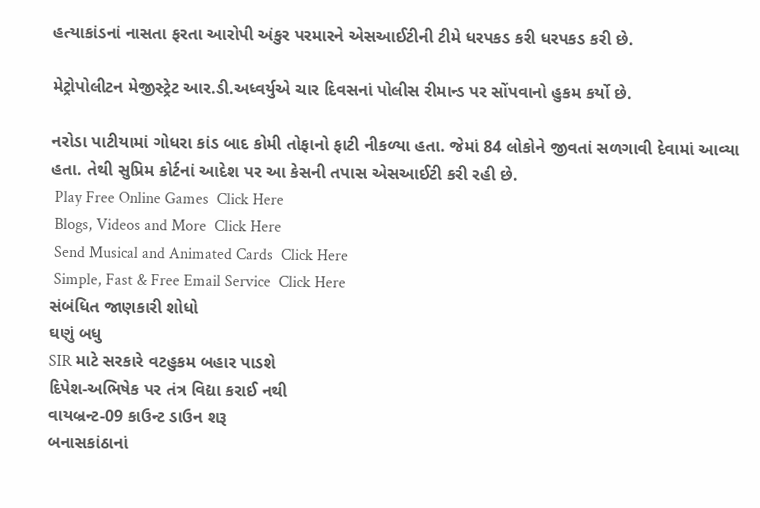હત્યાકાંડનાં નાસતા ફરતા આરોપી અંકુર પરમારને એસઆઈટીની ટીમે ધરપકડ કરી ધરપકડ કરી છે.

મેટ્રોપોલીટન મેજીસ્ટ્રેટ આર.ડી.અધ્વર્યુએ ચાર દિવસનાં પોલીસ રીમાન્ડ પર સોંપવાનો હુકમ કર્યો છે.

નરોડા પાટીયામાં ગોધરા કાંડ બાદ કોમી તોફાનો ફાટી નીકળ્યા હતા. જેમાં 84 લોકોને જીવતાં સળગાવી દેવામાં આવ્યા હતા. તેથી સુપ્રિમ કોર્ટનાં આદેશ પર આ કેસની તપાસ એસઆઈટી કરી રહી છે.
 Play Free Online Games  Click Here
 Blogs, Videos and More  Click Here
 Send Musical and Animated Cards  Click Here
 Simple, Fast & Free Email Service  Click Here
સંબંધિત જાણકારી શોધો
ઘણું બધુ
SIR માટે સરકારે વટહુકમ બહાર પાડશે
દિપેશ-અભિષેક પર તંત્ર વિદ્યા કરાઈ નથી
વાયબ્રન્ટ-09 કાઉન્ટ ડાઉન શરૂ
બનાસકાંઠાનાં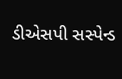ડીએસપી સસ્પેન્ડ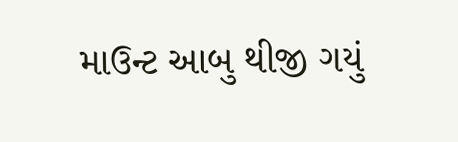માઉન્ટ આબુ થીજી ગયું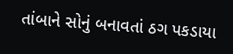તાંબાને સોનું બનાવતાં ઠગ પકડાયા